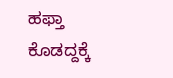ಹಫ್ತಾ ಕೊಡದ್ದಕ್ಕೆ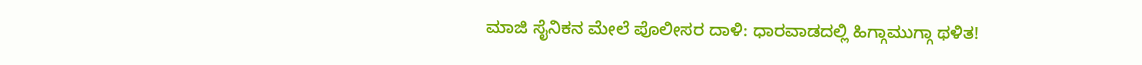ಮಾಜಿ ಸೈನಿಕನ ಮೇಲೆ ಪೊಲೀಸರ ದಾಳಿ: ಧಾರವಾಡದಲ್ಲಿ ಹಿಗ್ಗಾಮುಗ್ಗಾ ಥಳಿತ!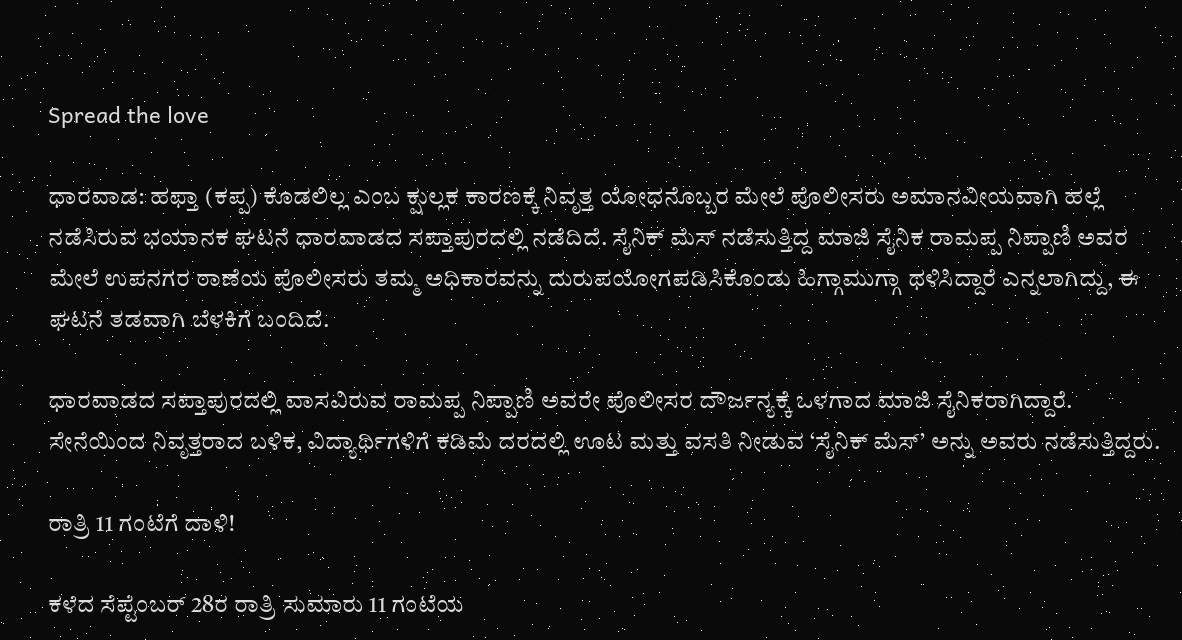Spread the love

ಧಾರವಾಡ: ಹಫ್ತಾ (ಕಪ್ಪ) ಕೊಡಲಿಲ್ಲ ಎಂಬ ಕ್ಷುಲ್ಲಕ ಕಾರಣಕ್ಕೆ ನಿವೃತ್ತ ಯೋಧನೊಬ್ಬರ ಮೇಲೆ ಪೊಲೀಸರು ಅಮಾನವೀಯವಾಗಿ ಹಲ್ಲೆ ನಡೆಸಿರುವ ಭಯಾನಕ ಘಟನೆ ಧಾರವಾಡದ ಸಪ್ತಾಪುರದಲ್ಲಿ ನಡೆದಿದೆ. ಸೈನಿಕ್ ಮೆಸ್‌ ನಡೆಸುತ್ತಿದ್ದ ಮಾಜಿ ಸೈನಿಕ ರಾಮಪ್ಪ ನಿಪ್ಪಾಣಿ ಅವರ ಮೇಲೆ ಉಪನಗರ ಠಾಣೆಯ ಪೊಲೀಸರು ತಮ್ಮ ಅಧಿಕಾರವನ್ನು ದುರುಪಯೋಗಪಡಿಸಿಕೊಂಡು ಹಿಗ್ಗಾಮುಗ್ಗಾ ಥಳಿಸಿದ್ದಾರೆ ಎನ್ನಲಾಗಿದ್ದು, ಈ ಘಟನೆ ತಡವಾಗಿ ಬೆಳಕಿಗೆ ಬಂದಿದೆ.

ಧಾರವಾಡದ ಸಪ್ತಾಪುರದಲ್ಲಿ ವಾಸವಿರುವ ರಾಮಪ್ಪ ನಿಪ್ಪಾಣಿ ಅವರೇ ಪೊಲೀಸರ ದೌರ್ಜನ್ಯಕ್ಕೆ ಒಳಗಾದ ಮಾಜಿ ಸೈನಿಕರಾಗಿದ್ದಾರೆ. ಸೇನೆಯಿಂದ ನಿವೃತ್ತರಾದ ಬಳಿಕ, ವಿದ್ಯಾರ್ಥಿಗಳಿಗೆ ಕಡಿಮೆ ದರದಲ್ಲಿ ಊಟ ಮತ್ತು ವಸತಿ ನೀಡುವ ‘ಸೈನಿಕ್ ಮೆಸ್‌’ ಅನ್ನು ಅವರು ನಡೆಸುತ್ತಿದ್ದರು.

ರಾತ್ರಿ 11 ಗಂಟೆಗೆ ದಾಳಿ!

ಕಳೆದ ಸೆಪ್ಟೆಂಬರ್ 28ರ ರಾತ್ರಿ ಸುಮಾರು 11 ಗಂಟೆಯ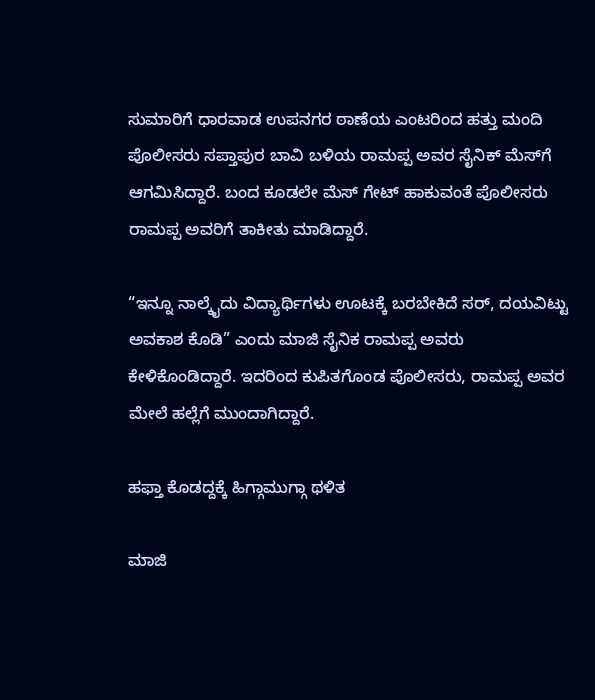ಸುಮಾರಿಗೆ ಧಾರವಾಡ ಉಪನಗರ ಠಾಣೆಯ ಎಂಟರಿಂದ ಹತ್ತು ಮಂದಿ ಪೊಲೀಸರು ಸಪ್ತಾಪುರ ಬಾವಿ ಬಳಿಯ ರಾಮಪ್ಪ ಅವರ ಸೈನಿಕ್ ಮೆಸ್‌ಗೆ ಆಗಮಿಸಿದ್ದಾರೆ. ಬಂದ ಕೂಡಲೇ ಮೆಸ್ ಗೇಟ್ ಹಾಕುವಂತೆ ಪೊಲೀಸರು ರಾಮಪ್ಪ ಅವರಿಗೆ ತಾಕೀತು ಮಾಡಿದ್ದಾರೆ.

“ಇನ್ನೂ ನಾಲ್ಕೈದು ವಿದ್ಯಾರ್ಥಿಗಳು ಊಟಕ್ಕೆ ಬರಬೇಕಿದೆ ಸರ್, ದಯವಿಟ್ಟು ಅವಕಾಶ ಕೊಡಿ” ಎಂದು ಮಾಜಿ ಸೈನಿಕ ರಾಮಪ್ಪ ಅವರು ಕೇಳಿಕೊಂಡಿದ್ದಾರೆ. ಇದರಿಂದ ಕುಪಿತಗೊಂಡ ಪೊಲೀಸರು, ರಾಮಪ್ಪ ಅವರ ಮೇಲೆ ಹಲ್ಲೆಗೆ ಮುಂದಾಗಿದ್ದಾರೆ.

ಹಫ್ತಾ ಕೊಡದ್ದಕ್ಕೆ ಹಿಗ್ಗಾಮುಗ್ಗಾ ಥಳಿತ

ಮಾಜಿ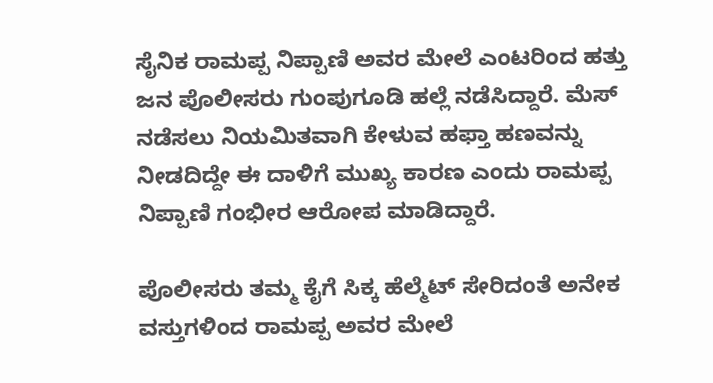ಸೈನಿಕ ರಾಮಪ್ಪ ನಿಪ್ಪಾಣಿ ಅವರ ಮೇಲೆ ಎಂಟರಿಂದ ಹತ್ತು ಜನ ಪೊಲೀಸರು ಗುಂಪುಗೂಡಿ ಹಲ್ಲೆ ನಡೆಸಿದ್ದಾರೆ. ಮೆಸ್ ನಡೆಸಲು ನಿಯಮಿತವಾಗಿ ಕೇಳುವ ಹಫ್ತಾ ಹಣವನ್ನು ನೀಡದಿದ್ದೇ ಈ ದಾಳಿಗೆ ಮುಖ್ಯ ಕಾರಣ ಎಂದು ರಾಮಪ್ಪ ನಿಪ್ಪಾಣಿ ಗಂಭೀರ ಆರೋಪ ಮಾಡಿದ್ದಾರೆ.

ಪೊಲೀಸರು ತಮ್ಮ ಕೈಗೆ ಸಿಕ್ಕ ಹೆಲ್ಮೆಟ್‌ ಸೇರಿದಂತೆ ಅನೇಕ ವಸ್ತುಗಳಿಂದ ರಾಮಪ್ಪ ಅವರ ಮೇಲೆ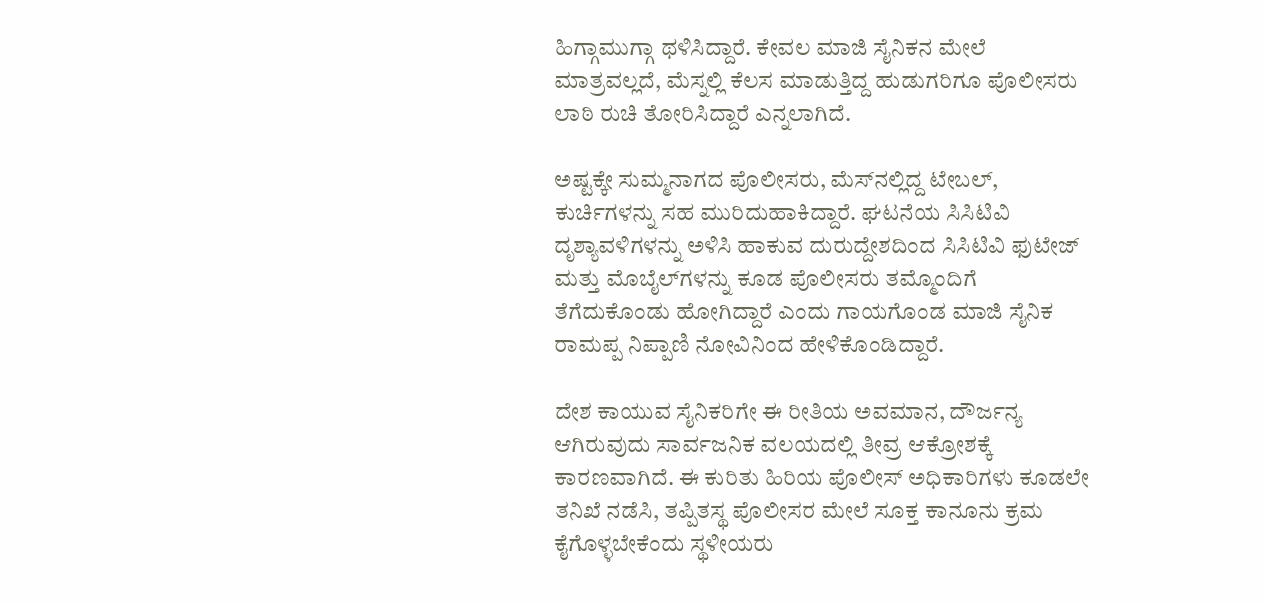ಹಿಗ್ಗಾಮುಗ್ಗಾ ಥಳಿಸಿದ್ದಾರೆ. ಕೇವಲ ಮಾಜಿ ಸೈನಿಕನ ಮೇಲೆ ಮಾತ್ರವಲ್ಲದೆ, ಮೆಸ್ನಲ್ಲಿ ಕೆಲಸ ಮಾಡುತ್ತಿದ್ದ ಹುಡುಗರಿಗೂ ಪೊಲೀಸರು ಲಾಠಿ ರುಚಿ ತೋರಿಸಿದ್ದಾರೆ ಎನ್ನಲಾಗಿದೆ.

ಅಷ್ಟಕ್ಕೇ ಸುಮ್ಮನಾಗದ ಪೊಲೀಸರು, ಮೆಸ್‌ನಲ್ಲಿದ್ದ ಟೇಬಲ್, ಕುರ್ಚಿಗಳನ್ನು ಸಹ ಮುರಿದುಹಾಕಿದ್ದಾರೆ. ಘಟನೆಯ ಸಿಸಿಟಿವಿ ದೃಶ್ಯಾವಳಿಗಳನ್ನು ಅಳಿಸಿ ಹಾಕುವ ದುರುದ್ದೇಶದಿಂದ ಸಿಸಿಟಿವಿ ಫುಟೇಜ್ ಮತ್ತು ಮೊಬೈಲ್‌ಗಳನ್ನು ಕೂಡ ಪೊಲೀಸರು ತಮ್ಮೊಂದಿಗೆ ತೆಗೆದುಕೊಂಡು ಹೋಗಿದ್ದಾರೆ ಎಂದು ಗಾಯಗೊಂಡ ಮಾಜಿ ಸೈನಿಕ ರಾಮಪ್ಪ ನಿಪ್ಪಾಣಿ ನೋವಿನಿಂದ ಹೇಳಿಕೊಂಡಿದ್ದಾರೆ.

ದೇಶ ಕಾಯುವ ಸೈನಿಕರಿಗೇ ಈ ರೀತಿಯ ಅವಮಾನ, ದೌರ್ಜನ್ಯ ಆಗಿರುವುದು ಸಾರ್ವಜನಿಕ ವಲಯದಲ್ಲಿ ತೀವ್ರ ಆಕ್ರೋಶಕ್ಕೆ ಕಾರಣವಾಗಿದೆ. ಈ ಕುರಿತು ಹಿರಿಯ ಪೊಲೀಸ್ ಅಧಿಕಾರಿಗಳು ಕೂಡಲೇ ತನಿಖೆ ನಡೆಸಿ, ತಪ್ಪಿತಸ್ಥ ಪೊಲೀಸರ ಮೇಲೆ ಸೂಕ್ತ ಕಾನೂನು ಕ್ರಮ ಕೈಗೊಳ್ಳಬೇಕೆಂದು ಸ್ಥಳೀಯರು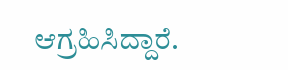ಆಗ್ರಹಿಸಿದ್ದಾರೆ.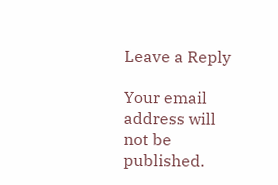Leave a Reply

Your email address will not be published.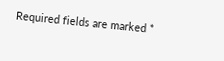Required fields are marked *